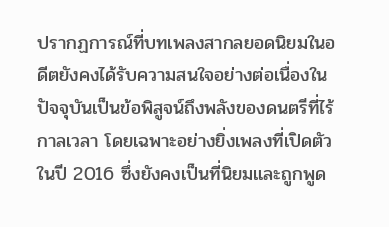ปรากฏการณ์ที่บทเพลงสากลยอดนิยมในอดีตยังคงได้รับความสนใจอย่างต่อเนื่องในปัจจุบันเป็นข้อพิสูจน์ถึงพลังของดนตรีที่ไร้กาลเวลา โดยเฉพาะอย่างยิ่งเพลงที่เปิดตัวในปี 2016 ซึ่งยังคงเป็นที่นิยมและถูกพูด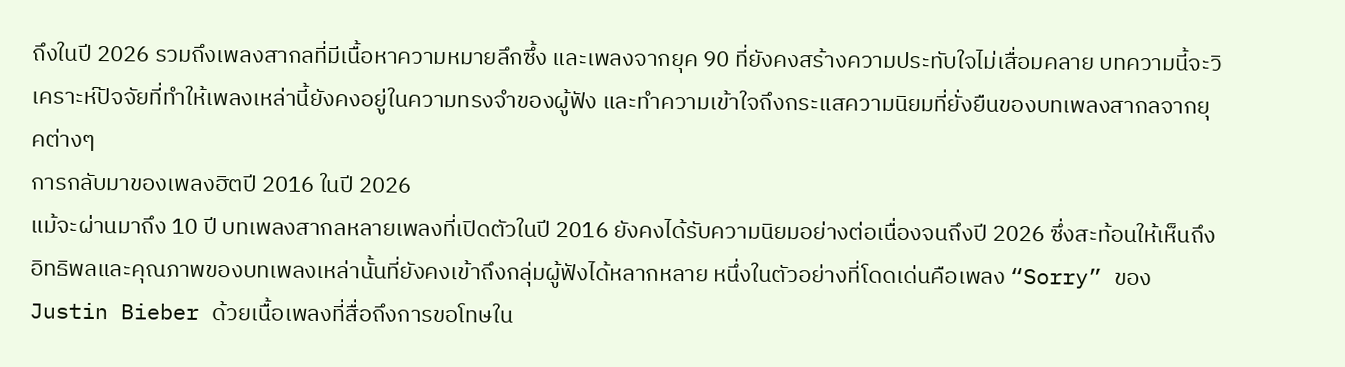ถึงในปี 2026 รวมถึงเพลงสากลที่มีเนื้อหาความหมายลึกซึ้ง และเพลงจากยุค 90 ที่ยังคงสร้างความประทับใจไม่เสื่อมคลาย บทความนี้จะวิเคราะห์ปัจจัยที่ทำให้เพลงเหล่านี้ยังคงอยู่ในความทรงจำของผู้ฟัง และทำความเข้าใจถึงกระแสความนิยมที่ยั่งยืนของบทเพลงสากลจากยุคต่างๆ
การกลับมาของเพลงฮิตปี 2016 ในปี 2026
แม้จะผ่านมาถึง 10 ปี บทเพลงสากลหลายเพลงที่เปิดตัวในปี 2016 ยังคงได้รับความนิยมอย่างต่อเนื่องจนถึงปี 2026 ซึ่งสะท้อนให้เห็นถึงอิทธิพลและคุณภาพของบทเพลงเหล่านั้นที่ยังคงเข้าถึงกลุ่มผู้ฟังได้หลากหลาย หนึ่งในตัวอย่างที่โดดเด่นคือเพลง “Sorry” ของ Justin Bieber ด้วยเนื้อเพลงที่สื่อถึงการขอโทษใน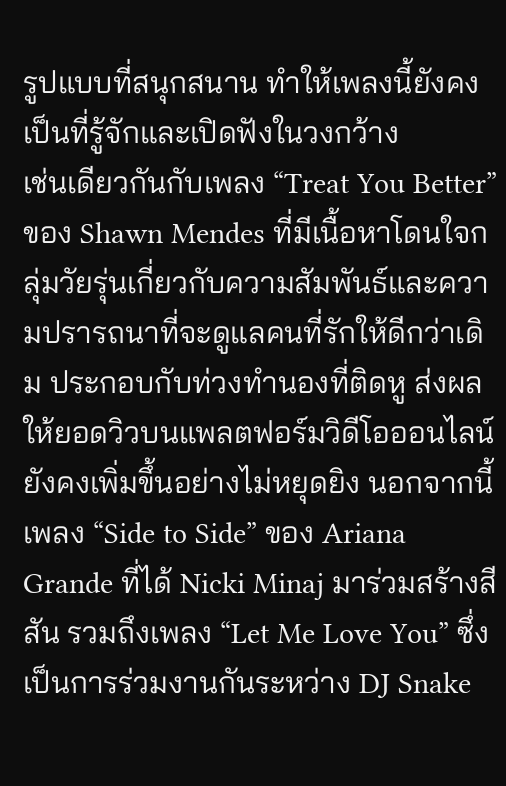รูปแบบที่สนุกสนาน ทำให้เพลงนี้ยังคงเป็นที่รู้จักและเปิดฟังในวงกว้าง
เช่นเดียวกันกับเพลง “Treat You Better” ของ Shawn Mendes ที่มีเนื้อหาโดนใจกลุ่มวัยรุ่นเกี่ยวกับความสัมพันธ์และความปรารถนาที่จะดูแลคนที่รักให้ดีกว่าเดิม ประกอบกับท่วงทำนองที่ติดหู ส่งผลให้ยอดวิวบนแพลตฟอร์มวิดีโอออนไลน์ยังคงเพิ่มขึ้นอย่างไม่หยุดยิง นอกจากนี้ เพลง “Side to Side” ของ Ariana Grande ที่ได้ Nicki Minaj มาร่วมสร้างสีสัน รวมถึงเพลง “Let Me Love You” ซึ่งเป็นการร่วมงานกันระหว่าง DJ Snake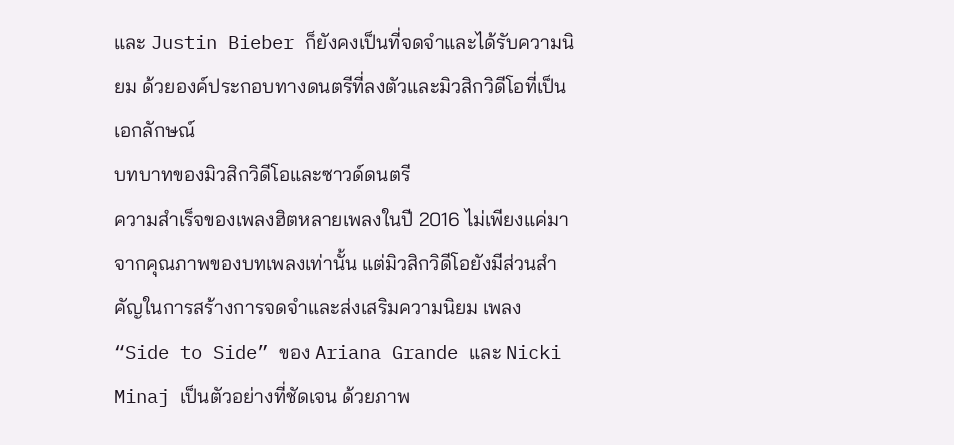และ Justin Bieber ก็ยังคงเป็นที่จดจำและได้รับความนิยม ด้วยองค์ประกอบทางดนตรีที่ลงตัวและมิวสิกวิดีโอที่เป็นเอกลักษณ์
บทบาทของมิวสิกวิดีโอและซาวด์ดนตรี
ความสำเร็จของเพลงฮิตหลายเพลงในปี 2016 ไม่เพียงแค่มาจากคุณภาพของบทเพลงเท่านั้น แต่มิวสิกวิดีโอยังมีส่วนสำคัญในการสร้างการจดจำและส่งเสริมความนิยม เพลง “Side to Side” ของ Ariana Grande และ Nicki Minaj เป็นตัวอย่างที่ชัดเจน ด้วยภาพ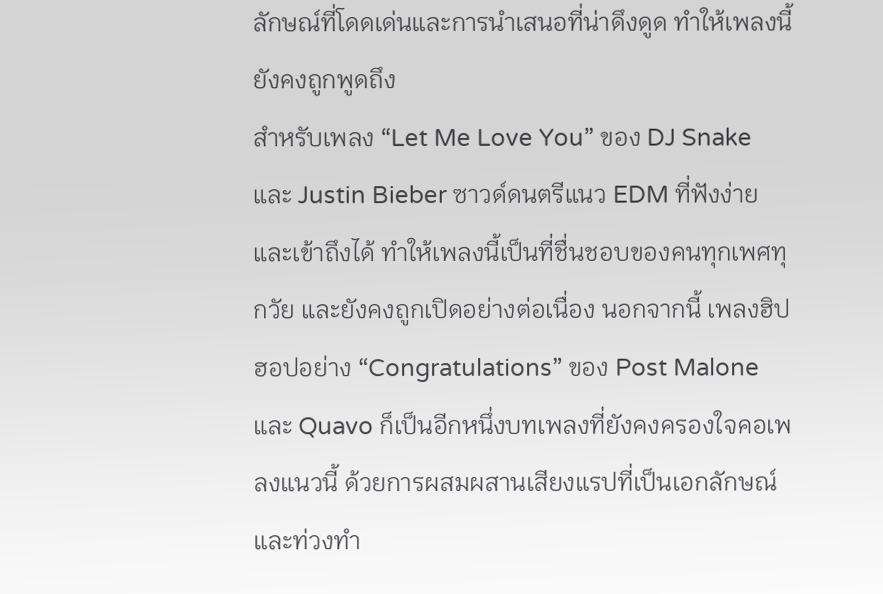ลักษณ์ที่โดดเด่นและการนำเสนอที่น่าดึงดูด ทำให้เพลงนี้ยังคงถูกพูดถึง
สำหรับเพลง “Let Me Love You” ของ DJ Snake และ Justin Bieber ซาวด์ดนตรีแนว EDM ที่ฟังง่ายและเข้าถึงได้ ทำให้เพลงนี้เป็นที่ชื่นชอบของคนทุกเพศทุกวัย และยังคงถูกเปิดอย่างต่อเนื่อง นอกจากนี้ เพลงฮิปฮอปอย่าง “Congratulations” ของ Post Malone และ Quavo ก็เป็นอีกหนึ่งบทเพลงที่ยังคงครองใจคอเพลงแนวนี้ ด้วยการผสมผสานเสียงแรปที่เป็นเอกลักษณ์และท่วงทำ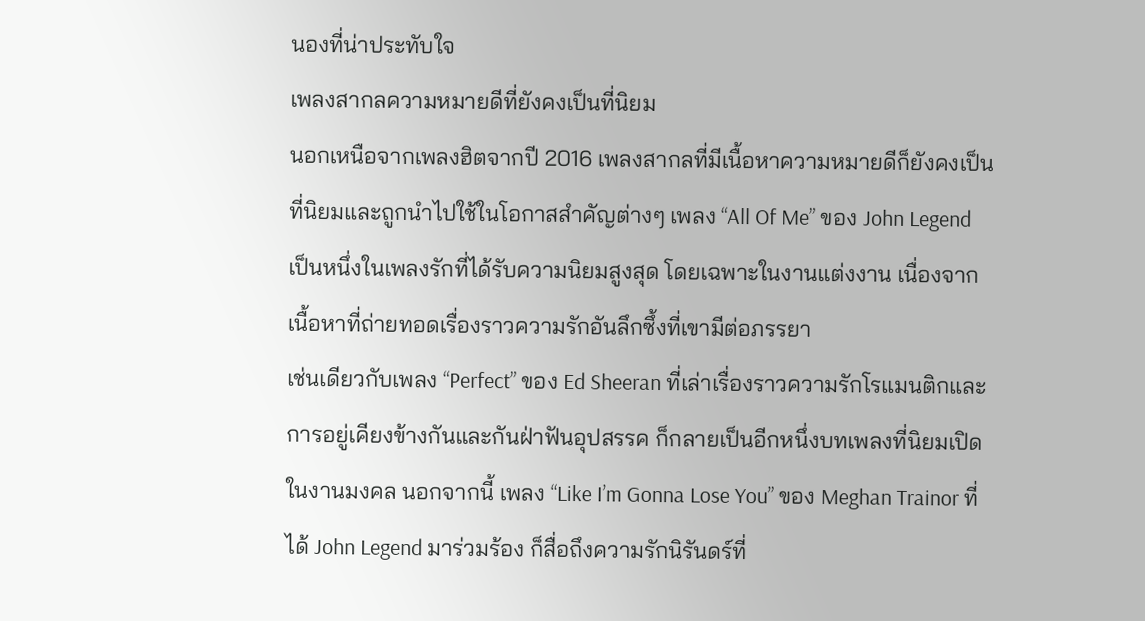นองที่น่าประทับใจ
เพลงสากลความหมายดีที่ยังคงเป็นที่นิยม
นอกเหนือจากเพลงฮิตจากปี 2016 เพลงสากลที่มีเนื้อหาความหมายดีก็ยังคงเป็นที่นิยมและถูกนำไปใช้ในโอกาสสำคัญต่างๆ เพลง “All Of Me” ของ John Legend เป็นหนึ่งในเพลงรักที่ได้รับความนิยมสูงสุด โดยเฉพาะในงานแต่งงาน เนื่องจากเนื้อหาที่ถ่ายทอดเรื่องราวความรักอันลึกซึ้งที่เขามีต่อภรรยา
เช่นเดียวกับเพลง “Perfect” ของ Ed Sheeran ที่เล่าเรื่องราวความรักโรแมนติกและการอยู่เคียงข้างกันและกันฝ่าฟันอุปสรรค ก็กลายเป็นอีกหนึ่งบทเพลงที่นิยมเปิดในงานมงคล นอกจากนี้ เพลง “Like I’m Gonna Lose You” ของ Meghan Trainor ที่ได้ John Legend มาร่วมร้อง ก็สื่อถึงความรักนิรันดร์ที่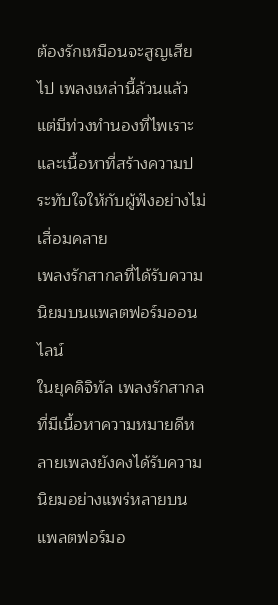ต้องรักเหมือนจะสูญเสียไป เพลงเหล่านี้ล้วนแล้วแต่มีท่วงทำนองที่ไพเราะและเนื้อหาที่สร้างความประทับใจให้กับผู้ฟังอย่างไม่เสื่อมคลาย
เพลงรักสากลที่ได้รับความนิยมบนแพลตฟอร์มออนไลน์
ในยุคดิจิทัล เพลงรักสากลที่มีเนื้อหาความหมายดีหลายเพลงยังคงได้รับความนิยมอย่างแพร่หลายบนแพลตฟอร์มอ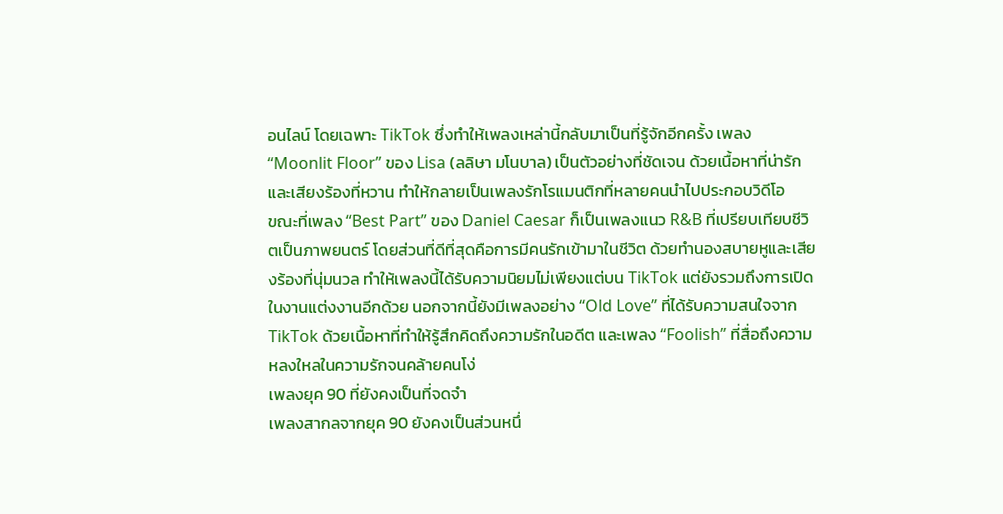อนไลน์ โดยเฉพาะ TikTok ซึ่งทำให้เพลงเหล่านี้กลับมาเป็นที่รู้จักอีกครั้ง เพลง “Moonlit Floor” ของ Lisa (ลลิษา มโนบาล) เป็นตัวอย่างที่ชัดเจน ด้วยเนื้อหาที่น่ารักและเสียงร้องที่หวาน ทำให้กลายเป็นเพลงรักโรแมนติกที่หลายคนนำไปประกอบวิดีโอ
ขณะที่เพลง “Best Part” ของ Daniel Caesar ก็เป็นเพลงแนว R&B ที่เปรียบเทียบชีวิตเป็นภาพยนตร์ โดยส่วนที่ดีที่สุดคือการมีคนรักเข้ามาในชีวิต ด้วยทำนองสบายหูและเสียงร้องที่นุ่มนวล ทำให้เพลงนี้ได้รับความนิยมไม่เพียงแต่บน TikTok แต่ยังรวมถึงการเปิดในงานแต่งงานอีกด้วย นอกจากนี้ยังมีเพลงอย่าง “Old Love” ที่ได้รับความสนใจจาก TikTok ด้วยเนื้อหาที่ทำให้รู้สึกคิดถึงความรักในอดีต และเพลง “Foolish” ที่สื่อถึงความหลงใหลในความรักจนคล้ายคนโง่
เพลงยุค 90 ที่ยังคงเป็นที่จดจำ
เพลงสากลจากยุค 90 ยังคงเป็นส่วนหนึ่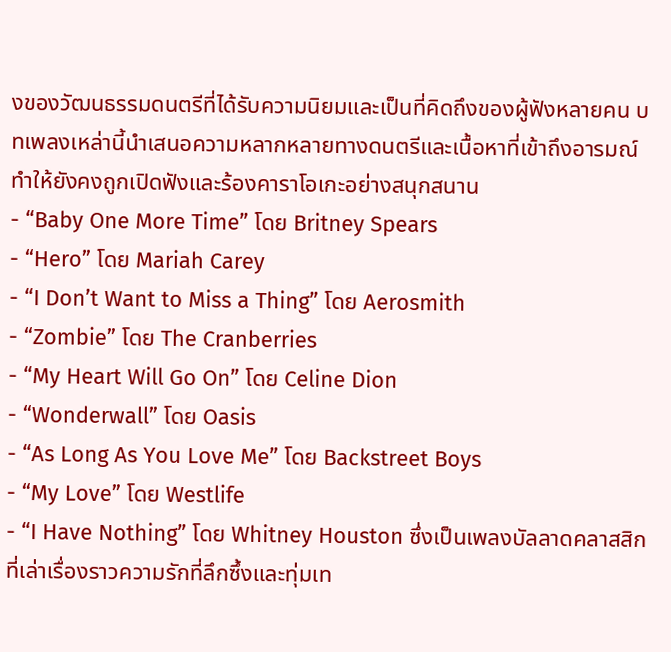งของวัฒนธรรมดนตรีที่ได้รับความนิยมและเป็นที่คิดถึงของผู้ฟังหลายคน บทเพลงเหล่านี้นำเสนอความหลากหลายทางดนตรีและเนื้อหาที่เข้าถึงอารมณ์ ทำให้ยังคงถูกเปิดฟังและร้องคาราโอเกะอย่างสนุกสนาน
- “Baby One More Time” โดย Britney Spears
- “Hero” โดย Mariah Carey
- “I Don’t Want to Miss a Thing” โดย Aerosmith
- “Zombie” โดย The Cranberries
- “My Heart Will Go On” โดย Celine Dion
- “Wonderwall” โดย Oasis
- “As Long As You Love Me” โดย Backstreet Boys
- “My Love” โดย Westlife
- “I Have Nothing” โดย Whitney Houston ซึ่งเป็นเพลงบัลลาดคลาสสิกที่เล่าเรื่องราวความรักที่ลึกซึ้งและทุ่มเท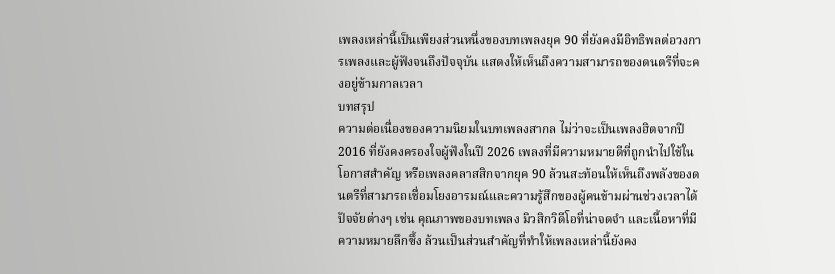เพลงเหล่านี้เป็นเพียงส่วนหนึ่งของบทเพลงยุค 90 ที่ยังคงมีอิทธิพลต่อวงการเพลงและผู้ฟังจนถึงปัจจุบัน แสดงให้เห็นถึงความสามารถของดนตรีที่จะคงอยู่ข้ามกาลเวลา
บทสรุป
ความต่อเนื่องของความนิยมในบทเพลงสากล ไม่ว่าจะเป็นเพลงฮิตจากปี 2016 ที่ยังคงครองใจผู้ฟังในปี 2026 เพลงที่มีความหมายดีที่ถูกนำไปใช้ในโอกาสสำคัญ หรือเพลงคลาสสิกจากยุค 90 ล้วนสะท้อนให้เห็นถึงพลังของดนตรีที่สามารถเชื่อมโยงอารมณ์และความรู้สึกของผู้คนข้ามผ่านช่วงเวลาได้ ปัจจัยต่างๆ เช่น คุณภาพของบทเพลง มิวสิกวิดีโอที่น่าจดจำ และเนื้อหาที่มีความหมายลึกซึ้ง ล้วนเป็นส่วนสำคัญที่ทำให้เพลงเหล่านี้ยังคง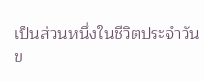เป็นส่วนหนึ่งในชีวิตประจำวันข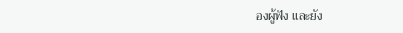องผู้ฟัง และยัง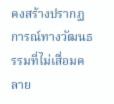คงสร้างปรากฏการณ์ทางวัฒนธรรมที่ไม่เสื่อมคลาย